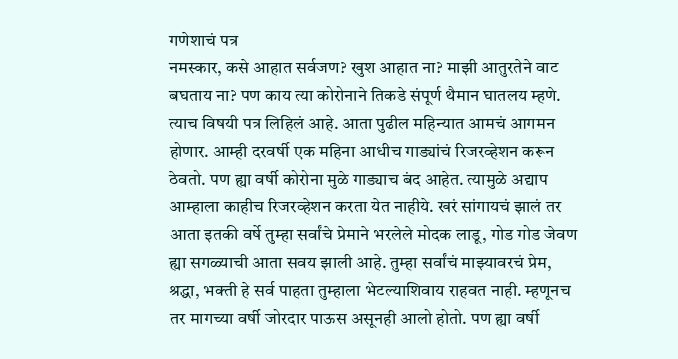गणेशाचं पत्र
नमस्कार, कसे आहात सर्वजण? खुश आहात ना? माझी आतुरतेने वाट बघताय ना? पण काय त्या कोरोनाने तिकडे संपूर्ण थैमान घातलय म्हणे. त्याच विषयी पत्र लिहिलं आहे. आता पुढील महिन्यात आमचं आगमन होणार. आम्ही दरवर्षी एक महिना आधीच गाड्यांचं रिजरव्हेशन करून ठेवतो. पण ह्या वर्षी कोरोना मुळे गाड्याच बंद आहेत. त्यामुळे अद्याप आम्हाला काहीच रिजरव्हेशन करता येत नाहीये. खरं सांगायचं झालं तर आता इतकी वर्षे तुम्हा सर्वांचे प्रेमाने भरलेले मोदक लाडू, गोड गोड जेवण ह्या सगळ्याची आता सवय झाली आहे. तुम्हा सर्वांचं माझ्यावरचं प्रेम, श्रद्धा, भक्ती हे सर्व पाहता तुम्हाला भेटल्याशिवाय राहवत नाही. म्हणूनच तर मागच्या वर्षी जोरदार पाऊस असूनही आलो होतो. पण ह्या वर्षी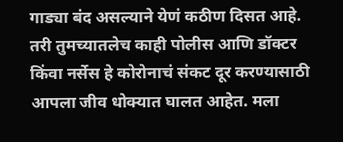गाड्या बंद असल्याने येणं कठीण दिसत आहे. तरी तुमच्यातलेच काही पोलीस आणि डॉक्टर किंवा नर्सेस हे कोरोनाचं संकट दूर करण्यासाठी आपला जीव धोक्यात घालत आहेत. मला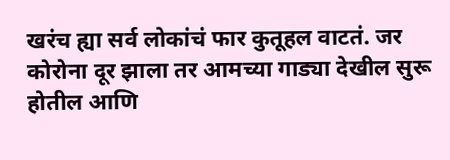खरंच ह्या सर्व लोकांचं फार कुतूहल वाटतं. जर कोरोना दूर झाला तर आमच्या गाड्या देखील सुरू होतील आणि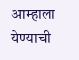आम्हाला येण्याची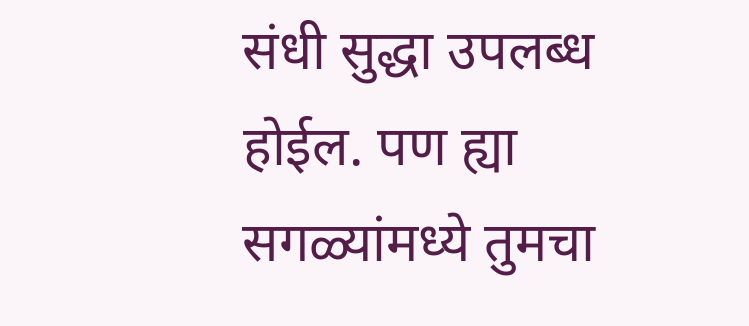संधी सुद्धा उपलब्ध होईल. पण ह्या सगळ्यांमध्ये तुमचा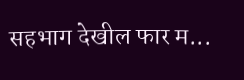सहभाग देखील फार म...